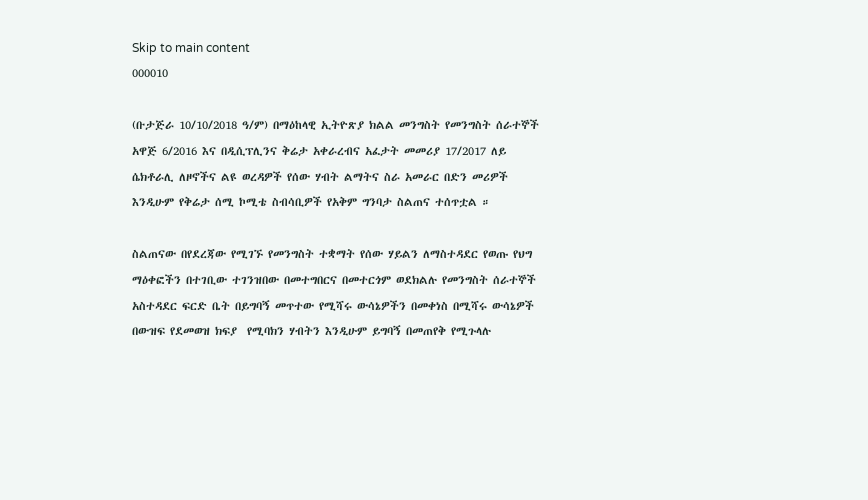Skip to main content
000010

(ቡታጅራ 10/10/2018 ዓ/ም) በማዕከላዊ ኢትዮጽያ ክልል መንግስት የመንግስት ሰራተኞች አዋጅ 6/2016 እና በዲሲፕሊንና ቅሬታ አቀራረብና አፈታት መመሪያ 17/2017 ለይ ሴክቶራሊ ለዞኖችና ልዩ ወረዳዎች የሰው ሃብት ልማትና ስራ አመራር በድን መሪዎች እንዲሁም የቅሬታ ሰሚ ኮሚቴ ስብሳቢዎች የአቅም ግንባታ ስልጠና ተሰጥቷል ።

ስልጠናው በየደረጃው የሚገኙ የመንግስት ተቋማት የሰው ሃይልን ለማስተዳደር የወጡ የህግ ማዕቀፎችን በተገቢው ተገንዝበው በመተግበርና በመተርጎም ወደክልሉ የመንግስት ሰራተኞች አስተዳደር ፍርድ ቤት በይግባኝ መጥተው የሚሻሩ ውሳኔዎችን በመቀነስ በሚሻሩ ውሳኔዎች በውዝፍ የደመወዝ ክፍያ  የሚባክን ሃብትን እንዲሁም ይግባኝ በመጠየቅ የሚጉላሉ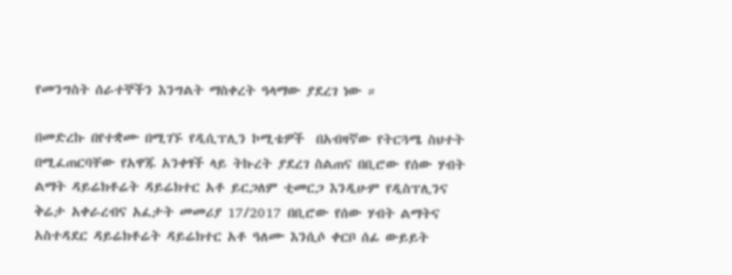የመንግስት ሰራተኞችን እንግልት ማስቀረት ዓላማው ያደረገ ነው ።

በመድረኩ በየተቋሙ በሚገኙ የዲሲፕሊን ኮሚቴዎች  በአብዛኛው የትርጓሜ ስህተት በሚፈጠርባቸው የአዋጁ አንቀፃች ላይ ትኩረት ያደረገ ስልጠና በቢሮው የሰው ሃብት ልማት ዳይሬክቶሬት ዳይሬክተር አቶ ይርጋለም ቲመርጋ እንዲሁም የዲስፕሊንና ቅሬታ አቀራረብና አፈታት መመሪያ 17/2017 በቢሮው የሰው ሃብት ልማትና አስተዳደር ዳይሬክቶሬት ዳይሬክተር አቶ ዓለሙ እንሲሶ ቀርቦ ሰፊ ውይይት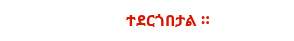ተደርጎበታል ።